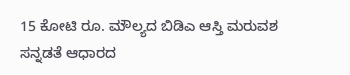15 ಕೋಟಿ ರೂ. ಮೌಲ್ಯದ ಬಿಡಿಎ ಆಸ್ತಿ ಮರುವಶ
ಸನ್ನಡತೆ ಆಧಾರದ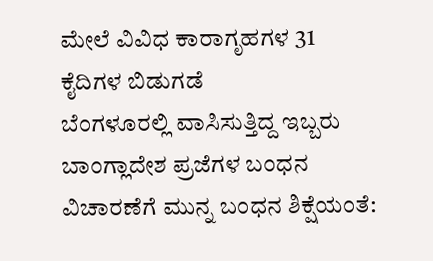ಮೇಲೆ ವಿವಿಧ ಕಾರಾಗೃಹಗಳ 31 ಕೈದಿಗಳ ಬಿಡುಗಡೆ
ಬೆಂಗಳೂರಲ್ಲಿ ವಾಸಿಸುತ್ತಿದ್ದ ಇಬ್ಬರು ಬಾಂಗ್ಲಾದೇಶ ಪ್ರಜೆಗಳ ಬಂಧನ
ವಿಚಾರಣೆಗೆ ಮುನ್ನ ಬಂಧನ ಶಿಕ್ಷೆಯಂತೆ: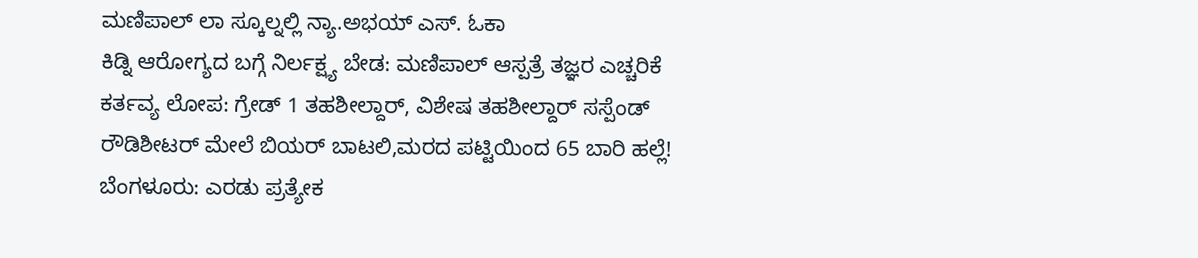ಮಣಿಪಾಲ್ ಲಾ ಸ್ಕೂಲ್ನಲ್ಲಿ ನ್ಯಾ.ಅಭಯ್ ಎಸ್. ಓಕಾ
ಕಿಡ್ನಿ ಆರೋಗ್ಯದ ಬಗ್ಗೆ ನಿರ್ಲಕ್ಷ್ಯ ಬೇಡ: ಮಣಿಪಾಲ್ ಆಸ್ಪತ್ರೆ ತಜ್ಞರ ಎಚ್ಚರಿಕೆ
ಕರ್ತವ್ಯ ಲೋಪ: ಗ್ರೇಡ್ 1 ತಹಶೀಲ್ದಾರ್, ವಿಶೇಷ ತಹಶೀಲ್ದಾರ್ ಸಸ್ಪೆಂಡ್
ರೌಡಿಶೀಟರ್ ಮೇಲೆ ಬಿಯರ್ ಬಾಟಲಿ,ಮರದ ಪಟ್ಟಿಯಿಂದ 65 ಬಾರಿ ಹಲ್ಲೆ!
ಬೆಂಗಳೂರು: ಎರಡು ಪ್ರತ್ಯೇಕ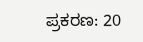ಪ್ರಕರಣ: 20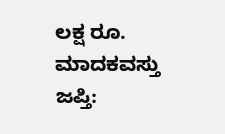ಲಕ್ಷ ರೂ. ಮಾದಕವಸ್ತು ಜಪ್ತಿ: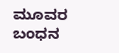ಮೂವರ ಬಂಧನ